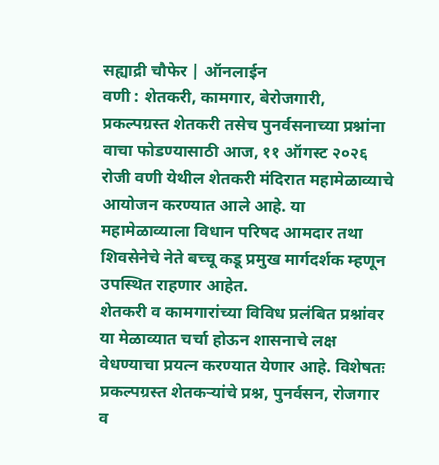सह्याद्री चौफेर | ऑनलाईन
वणी : शेतकरी, कामगार, बेरोजगारी, प्रकल्पग्रस्त शेतकरी तसेच पुनर्वसनाच्या प्रश्नांना वाचा फोडण्यासाठी आज, ११ ऑगस्ट २०२६ रोजी वणी येथील शेतकरी मंदिरात महामेळाव्याचे आयोजन करण्यात आले आहे. या महामेळाव्याला विधान परिषद आमदार तथा शिवसेनेचे नेते बच्चू कडू प्रमुख मार्गदर्शक म्हणून उपस्थित राहणार आहेत.
शेतकरी व कामगारांच्या विविध प्रलंबित प्रश्नांवर या मेळाव्यात चर्चा होऊन शासनाचे लक्ष वेधण्याचा प्रयत्न करण्यात येणार आहे. विशेषतः प्रकल्पग्रस्त शेतकऱ्यांचे प्रश्न, पुनर्वसन, रोजगार व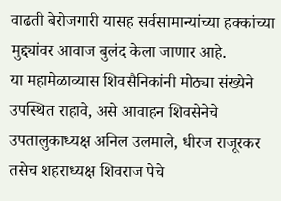वाढती बेरोजगारी यासह सर्वसामान्यांच्या हक्कांच्या मुद्द्यांवर आवाज बुलंद केला जाणार आहे.
या महामेळाव्यास शिवसैनिकांनी मोठ्या संख्येने उपस्थित राहावे, असे आवाहन शिवसेनेचे उपतालुकाध्यक्ष अनिल उलमाले, धीरज राजूरकर तसेच शहराध्यक्ष शिवराज पेचे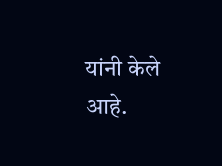यांनी केले आहे.